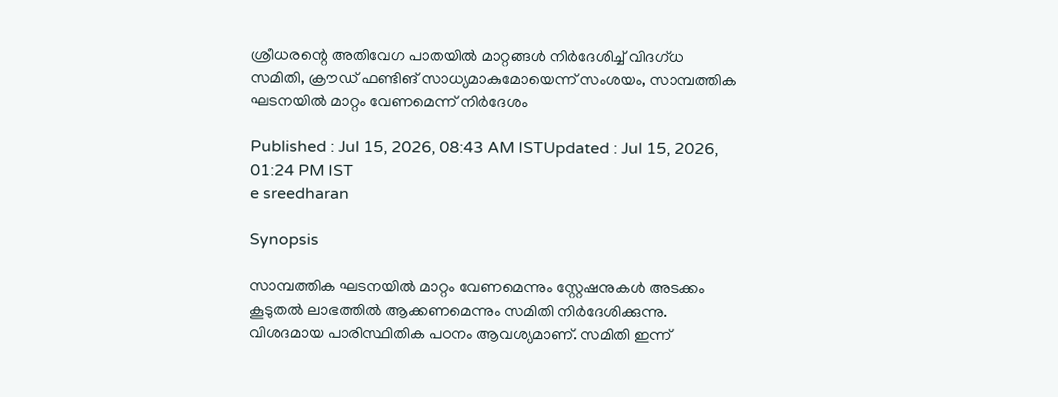ശ്രീധരന്റെ അതിവേഗ പാതയിൽ മാറ്റങ്ങൾ നിർദേശിച്ച് വിദഗ്ധ സമിതി, ക്രൗഡ് ഫണ്ടിങ് സാധ്യമാകുമോയെന്ന് സംശയം, സാമ്പത്തിക ഘടനയിൽ മാറ്റം വേണമെന്ന് നിർദേശം

Published : Jul 15, 2026, 08:43 AM ISTUpdated : Jul 15, 2026, 01:24 PM IST
e sreedharan

Synopsis

സാമ്പത്തിക ഘടനയിൽ മാറ്റം വേണമെന്നും സ്റ്റേഷനുകൾ അടക്കം കൂടുതൽ ലാഭത്തിൽ ആക്കണമെന്നും സമിതി നിർദേശിക്കുന്നു. വിശദമായ പാരിസ്ഥിതിക പഠനം ആവശ്യമാണ്. സമിതി ഇന്ന്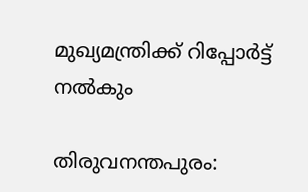മുഖ്യമന്ത്രിക്ക് റിപ്പോർട്ട് നൽകും

തിരുവനന്തപുരം: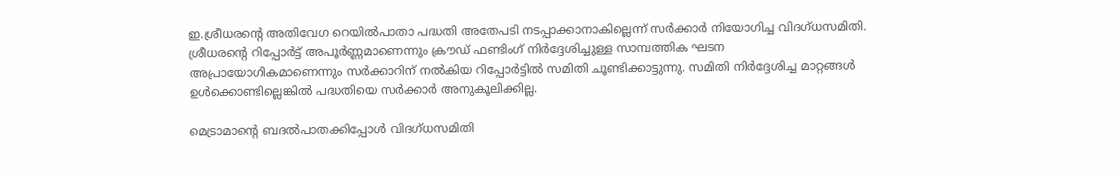ഇ.ശ്രീധരന്‍റെ അതിവേഗ റെയിൽപാതാ പദ്ധതി അതേപടി നടപ്പാക്കാനാകില്ലെന്ന് സർക്കാർ നിയോഗിച്ച വിദഗ്ധസമിതി. ശ്രീധരന്‍റെ റിപ്പോർട്ട് അപൂർണ്ണമാണെന്നും ക്രൗഡ് ഫണ്ടിംഗ് നിർദ്ദേശിച്ചുള്ള സാമ്പത്തിക ഘടന അപ്രായോഗികമാണെന്നും സർക്കാറിന് നൽകിയ റിപ്പോർട്ടിൽ സമിതി ചൂണ്ടിക്കാട്ടുന്നു. സമിതി നിർദ്ദേശിച്ച മാറ്റങ്ങൾ ഉൾക്കൊണ്ടില്ലെങ്കിൽ പദ്ധതിയെ സർക്കാർ അനുകൂലിക്കില്ല.

മെട്രാമാന്‍റെ ബദൽപാതക്കിപ്പോൾ വിദഗ്ധസമിതി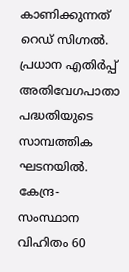കാണിക്കുന്നത് റെഡ് സിഗ്നൽ. പ്രധാന എതിർപ്പ് അതിവേഗപാതാ പദ്ധതിയുടെ സാമ്പത്തിക ഘടനയിൽ. കേന്ദ്ര-സംസ്ഥാന വിഹിതം 60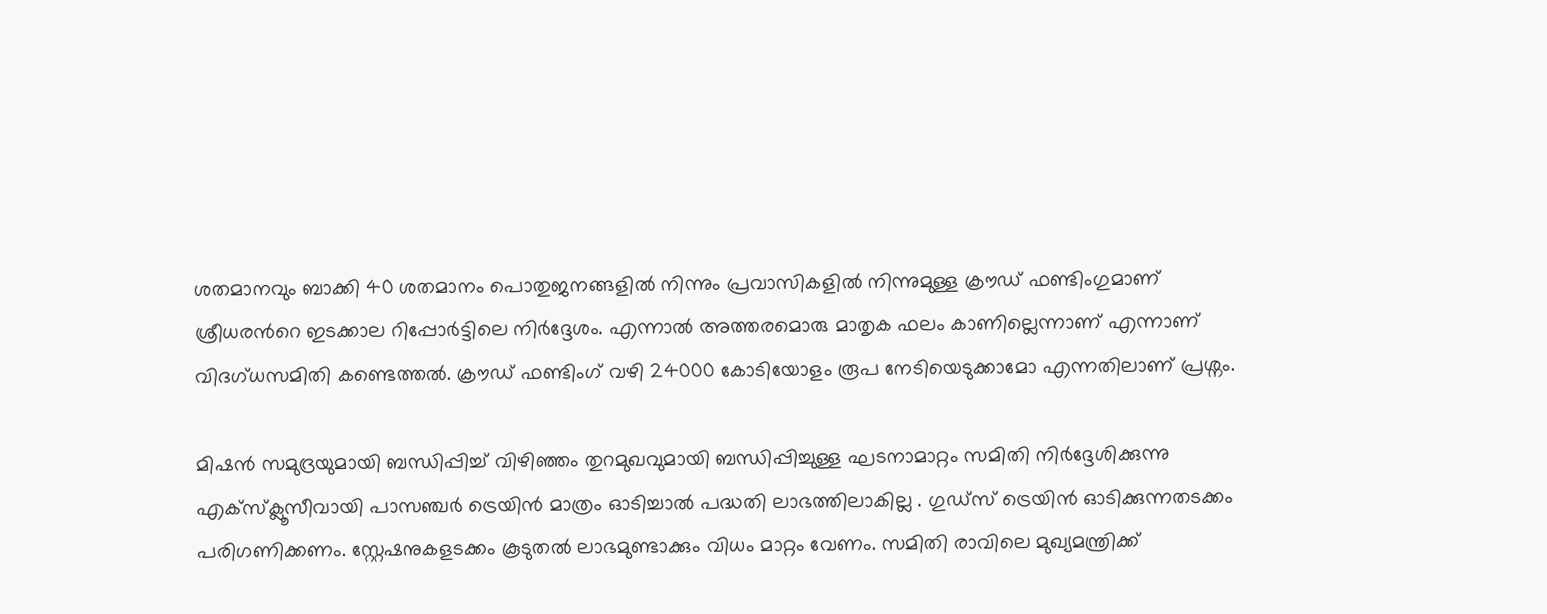ശതമാനവും ബാക്കി 40 ശതമാനം പൊതുജനങ്ങളിൽ നിന്നും പ്രവാസികളിൽ നിന്നുമുള്ള ക്രൗഡ് ഫണ്ടിംഗുമാണ് ശ്രീധരന്‍റെ ഇടക്കാല റിപ്പോർട്ടിലെ നിർദ്ദേശം. എന്നാൽ അത്തരമൊരു മാതൃക ഫലം കാണില്ലെന്നാണ് എന്നാണ് വിദഗ്ധസമിതി കണ്ടെത്തൽ. ക്രൗഡ് ഫണ്ടിംഗ് വഴി 24000 കോടിയോളം രൂപ നേടിയെടുക്കാമോ എന്നതിലാണ് പ്രശ്നം.

മിഷൻ സമുദ്രയുമായി ബന്ധിപ്പിച്ച് വിഴിഞ്ഞം തുറമുഖവുമായി ബന്ധിപ്പിച്ചുള്ള ഘടനാമാറ്റം സമിതി നിർദ്ദേശിക്കുന്നു എക്സ്ക്ലൂസീവായി പാസഞ്ചര്‍ ട്രെയിൻ മാത്രം ഓടിച്ചാൽ പദ്ധതി ലാഭത്തിലാകില്ല . ഗുഡ്സ് ട്രെയിൻ ഓടിക്കുന്നതടക്കം പരിഗണിക്കണം. സ്റ്റേഷനുകളടക്കം കൂടുതൽ ലാഭമുണ്ടാക്കും വിധം മാറ്റം വേണം. സമിതി രാവിലെ മുഖ്യമന്ത്രിക്ക്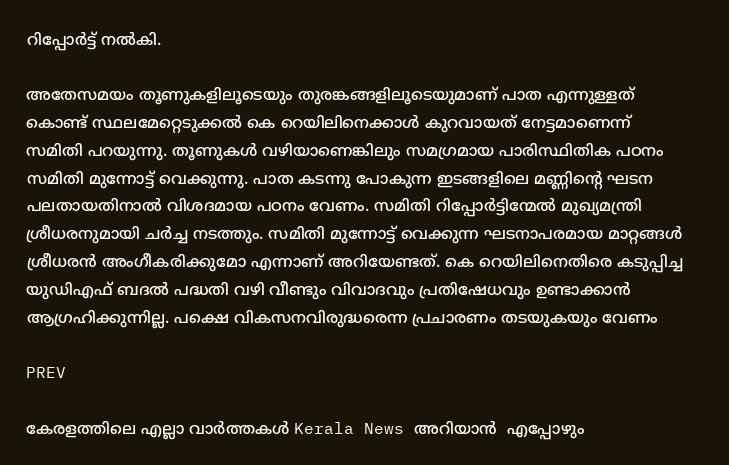റിപ്പോർട്ട് നൽകി.

അതേസമയം തൂണുകളിലൂടെയും തുരങ്കങ്ങളിലൂടെയുമാണ് പാത എന്നുള്ളത് കൊണ്ട് സ്ഥലമേറ്റെടുക്കൽ കെ റെയിലിനെക്കാൾ കുറവായത് നേട്ടമാണെന്ന് സമിതി പറയുന്നു. തൂണുകൾ വഴിയാണെങ്കിലും സമഗ്രമായ പാരിസ്ഥിതിക പഠനം സമിതി മുന്നോട്ട് വെക്കുന്നു. പാത കടന്നു പോകുന്ന ഇടങ്ങളിലെ മണ്ണിന്‍റെ ഘടന പലതായതിനാൽ വിശദമായ പഠനം വേണം. സമിതി റിപ്പോർട്ടിന്മേൽ മുഖ്യമന്ത്രി ശ്രീധരനുമായി ചർച്ച നടത്തും. സമിതി മുന്നോട്ട് വെക്കുന്ന ഘടനാപരമായ മാറ്റങ്ങൾ ശ്രീധരൻ അംഗീകരിക്കുമോ എന്നാണ് അറിയേണ്ടത്. കെ റെയിലിനെതിരെ കടുപ്പിച്ച യുഡിഎഫ് ബദൽ പദ്ധതി വഴി വീണ്ടും വിവാദവും പ്രതിഷേധവും ഉണ്ടാക്കാൻ ആഗ്രഹിക്കുന്നില്ല. പക്ഷെ വികസനവിരുദ്ധരെന്ന പ്രചാരണം തടയുകയും വേണം

PREV

കേരളത്തിലെ എല്ലാ വാർത്തകൾ Kerala News അറിയാൻ  എപ്പോഴും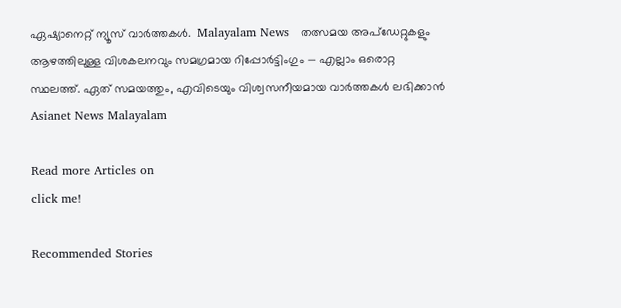ഏഷ്യാനെറ്റ് ന്യൂസ് വാർത്തകൾ.  Malayalam News   തത്സമയ അപ്‌ഡേറ്റുകളും ആഴത്തിലുള്ള വിശകലനവും സമഗ്രമായ റിപ്പോർട്ടിംഗും — എല്ലാം ഒരൊറ്റ സ്ഥലത്ത്. ഏത് സമയത്തും, എവിടെയും വിശ്വസനീയമായ വാർത്തകൾ ലഭിക്കാൻ Asianet News Malayalam

Read more Articles on
click me!

Recommended Stories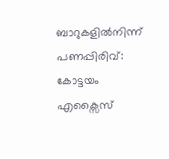ബാറുകളിൽനിന്ന് പണപ്പിരിവ്: കോട്ടയം എക്സൈസ്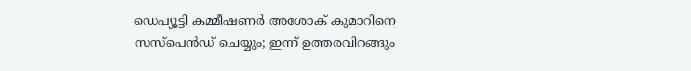ഡെപ്യൂട്ടി കമ്മീഷണർ അശോക് കുമാറിനെ സസ്പെൻഡ് ചെയ്യും; ഇന്ന് ഉത്തരവിറങ്ങും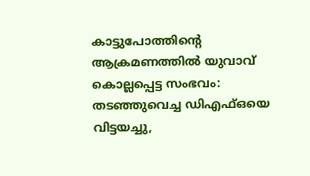കാട്ടുപോത്തിന്റെ ആക്രമണത്തിൽ യുവാവ് കൊല്ലപ്പെട്ട സംഭവം: തടഞ്ഞുവെച്ച ഡിഎഫ്ഒയെ വിട്ടയച്ചു,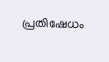പ്രതിഷേധം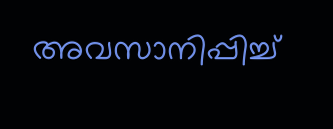അവസാനിപ്പിച്ച്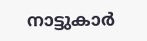നാട്ടുകാർ